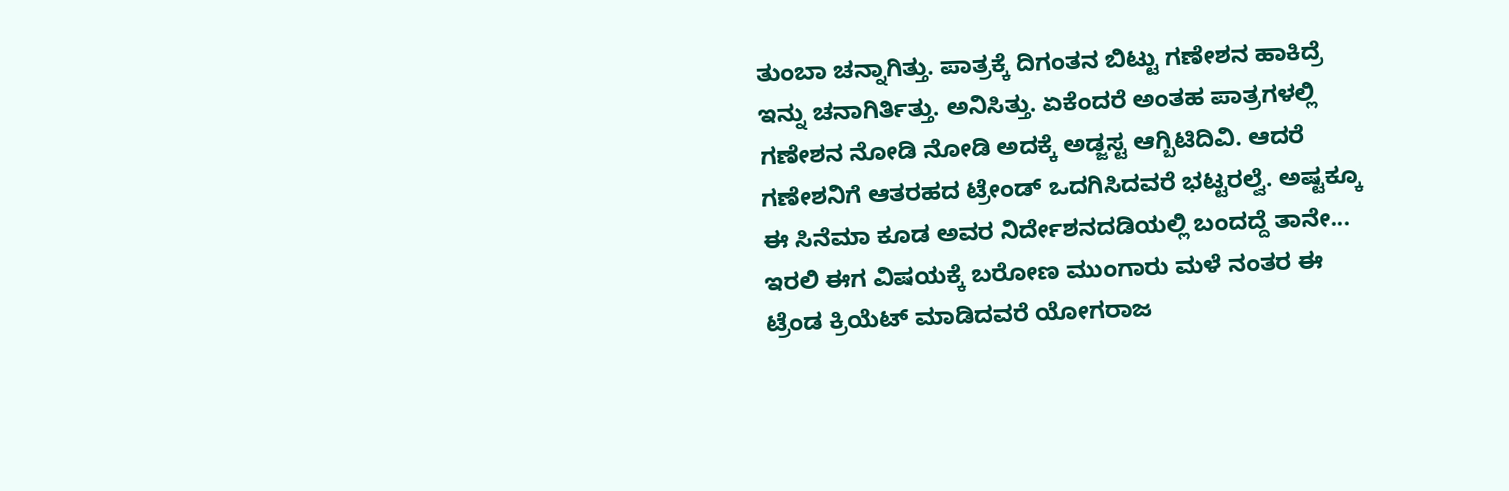ತುಂಬಾ ಚನ್ನಾಗಿತ್ತು. ಪಾತ್ರಕ್ಕೆ ದಿಗಂತನ ಬಿಟ್ಟು ಗಣೇಶನ ಹಾಕಿದ್ರೆ ಇನ್ನು ಚನಾಗಿರ್ತಿತ್ತು. ಅನಿಸಿತ್ತು. ಏಕೆಂದರೆ ಅಂತಹ ಪಾತ್ರಗಳಲ್ಲಿ ಗಣೇಶನ ನೋಡಿ ನೋಡಿ ಅದಕ್ಕೆ ಅಡ್ಜಸ್ಟ ಆಗ್ಬಿಟಿದಿವಿ. ಆದರೆ ಗಣೇಶನಿಗೆ ಆತರಹದ ಟ್ರೇಂಡ್ ಒದಗಿಸಿದವರೆ ಭಟ್ಟರಲ್ವೆ. ಅಷ್ಟಕ್ಕೂ ಈ ಸಿನೆಮಾ ಕೂಡ ಅವರ ನಿರ್ದೇಶನದಡಿಯಲ್ಲಿ ಬಂದದ್ದೆ ತಾನೇ...
ಇರಲಿ ಈಗ ವಿಷಯಕ್ಕೆ ಬರೋಣ ಮುಂಗಾರು ಮಳೆ ನಂತರ ಈ ಟ್ರೆಂಡ ಕ್ರಿಯೆಟ್ ಮಾಡಿದವರೆ ಯೋಗರಾಜ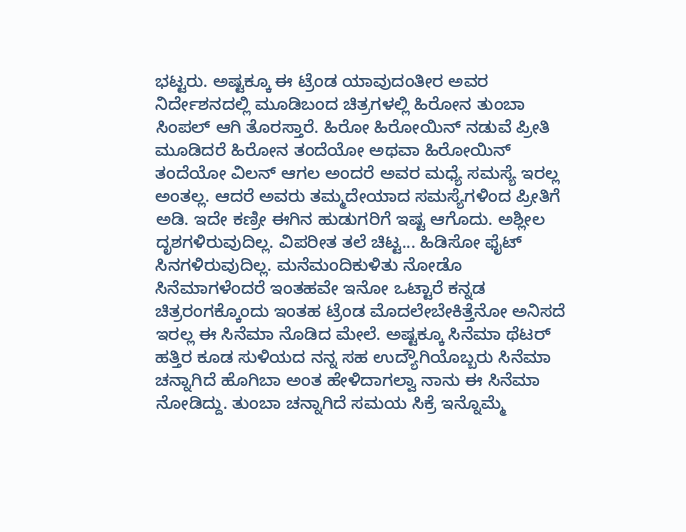ಭಟ್ಟರು. ಅಷ್ಟಕ್ಕೂ ಈ ಟ್ರೆಂಡ ಯಾವುದಂತೀರ ಅವರ ನಿರ್ದೇಶನದಲ್ಲಿ ಮೂಡಿಬಂದ ಚಿತ್ರಗಳಲ್ಲಿ ಹಿರೋನ ತುಂಬಾ ಸಿಂಪಲ್ ಆಗಿ ತೊರಸ್ತಾರೆ. ಹಿರೋ ಹಿರೋಯಿನ್ ನಡುವೆ ಪ್ರೀತಿ ಮೂಡಿದರೆ ಹಿರೋನ ತಂದೆಯೋ ಅಥವಾ ಹಿರೋಯಿನ್ ತಂದೆಯೋ ವಿಲನ್ ಆಗಲ ಅಂದರೆ ಅವರ ಮಧ್ಯೆ ಸಮಸ್ಯೆ ಇರಲ್ಲ ಅಂತಲ್ಲ. ಆದರೆ ಅವರು ತಮ್ಮದೇಯಾದ ಸಮಸ್ಯೆಗಳಿಂದ ಪ್ರೀತಿಗೆ ಅಡಿ. ಇದೇ ಕಣ್ರೀ ಈಗಿನ ಹುಡುಗರಿಗೆ ಇಷ್ಟ ಆಗೊದು. ಅಶ್ಲೀಲ ದೃಶಗಳಿರುವುದಿಲ್ಲ. ವಿಪರೀತ ತಲೆ ಚಿಟ್ಟ... ಹಿಡಿಸೋ ಫೈಟ್ ಸಿನಗಳಿರುವುದಿಲ್ಲ. ಮನೆಮಂದಿಕುಳಿತು ನೋಡೊ ಸಿನೆಮಾಗಳೆಂದರೆ ಇಂತಹವೇ ಇನೋ ಒಟ್ಟಾರೆ ಕನ್ನಡ ಚಿತ್ರರಂಗಕ್ಕೊಂದು ಇಂತಹ ಟ್ರೆಂಡ ಮೊದಲೇಬೇಕಿತ್ತೆನೋ ಅನಿಸದೆ ಇರಲ್ಲ ಈ ಸಿನೆಮಾ ನೊಡಿದ ಮೇಲೆ. ಅಷ್ಟಕ್ಕೂ ಸಿನೆಮಾ ಥೆಟರ್ ಹತ್ತಿರ ಕೂಡ ಸುಳಿಯದ ನನ್ನ ಸಹ ಉದ್ಯೌಗಿಯೊಬ್ಬರು ಸಿನೆಮಾ ಚನ್ನಾಗಿದೆ ಹೊಗಿಬಾ ಅಂತ ಹೇಳಿದಾಗಲ್ವಾ ನಾನು ಈ ಸಿನೆಮಾ ನೋಡಿದ್ದು. ತುಂಬಾ ಚನ್ನಾಗಿದೆ ಸಮಯ ಸಿಕ್ರೆ ಇನ್ನೊಮ್ಮೆ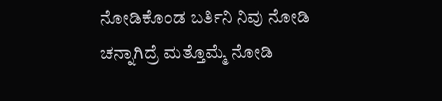ನೋಡಿಕೊಂಡ ಬರ್ತಿನಿ ನಿವು ನೋಡಿ ಚನ್ನಾಗಿದ್ರೆ ಮತ್ತೊಮ್ಮೆ ನೋಡಿ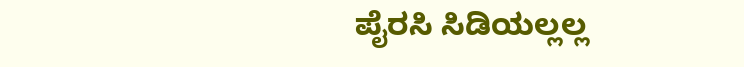ಪೈರಸಿ ಸಿಡಿಯಲ್ಲಲ್ಲ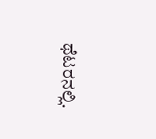ಥೆಟರನಲ್ಲಿ.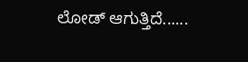ಲೋಡ್ ಆಗುತ್ತಿದೆ......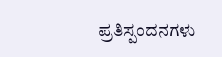ಪ್ರತಿಸ್ಪಂದನಗಳು